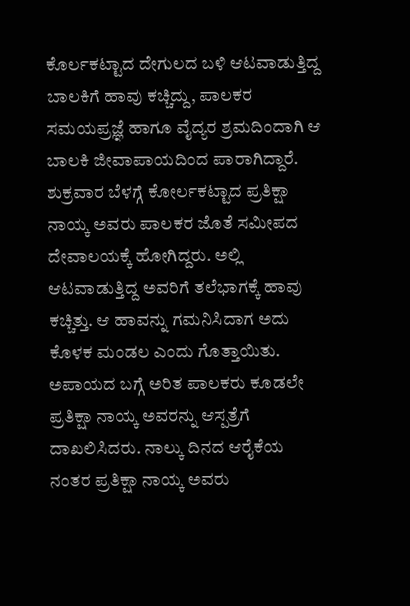ಕೊರ್ಲಕಟ್ಟಾದ ದೇಗುಲದ ಬಳಿ ಆಟವಾಡುತ್ತಿದ್ದ ಬಾಲಕಿಗೆ ಹಾವು ಕಚ್ಚಿದ್ದು, ಪಾಲಕರ ಸಮಯಪ್ರಜ್ಞೆ ಹಾಗೂ ವೈದ್ಯರ ಶ್ರಮದಿಂದಾಗಿ ಆ ಬಾಲಕಿ ಜೀವಾಪಾಯದಿಂದ ಪಾರಾಗಿದ್ದಾರೆ.
ಶುಕ್ರವಾರ ಬೆಳಗ್ಗೆ ಕೋರ್ಲಕಟ್ಟಾದ ಪ್ರತಿಕ್ಷಾ ನಾಯ್ಕ ಅವರು ಪಾಲಕರ ಜೊತೆ ಸಮೀಪದ ದೇವಾಲಯಕ್ಕೆ ಹೋಗಿದ್ದರು. ಅಲ್ಲಿ ಆಟವಾಡುತ್ತಿದ್ದ ಅವರಿಗೆ ತಲೆಭಾಗಕ್ಕೆ ಹಾವು ಕಚ್ಚಿತ್ತು. ಆ ಹಾವನ್ನು ಗಮನಿಸಿದಾಗ ಅದು ಕೊಳಕ ಮಂಡಲ ಎಂದು ಗೊತ್ತಾಯಿತು. ಅಪಾಯದ ಬಗ್ಗೆ ಅರಿತ ಪಾಲಕರು ಕೂಡಲೇ ಪ್ರತಿಕ್ಷಾ ನಾಯ್ಕ ಅವರನ್ನು ಆಸ್ಪತ್ರೆಗೆ ದಾಖಲಿಸಿದರು. ನಾಲ್ಕು ದಿನದ ಆರೈಕೆಯ ನಂತರ ಪ್ರತಿಕ್ಷಾ ನಾಯ್ಕ ಅವರು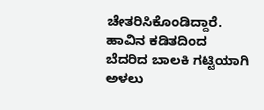ಚೇತರಿಸಿಕೊಂಡಿದ್ದಾರೆ.
ಹಾವಿನ ಕಡಿತದಿಂದ ಬೆದರಿದ ಬಾಲಕಿ ಗಟ್ಟಿಯಾಗಿ ಅಳಲು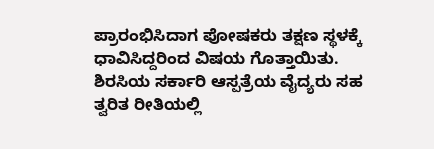ಪ್ರಾರಂಭಿಸಿದಾಗ ಪೋಷಕರು ತಕ್ಷಣ ಸ್ಥಳಕ್ಕೆ ಧಾವಿಸಿದ್ದರಿಂದ ವಿಷಯ ಗೊತ್ತಾಯಿತು. ಶಿರಸಿಯ ಸರ್ಕಾರಿ ಆಸ್ಪತ್ರೆಯ ವೈದ್ಯರು ಸಹ ತ್ವರಿತ ರೀತಿಯಲ್ಲಿ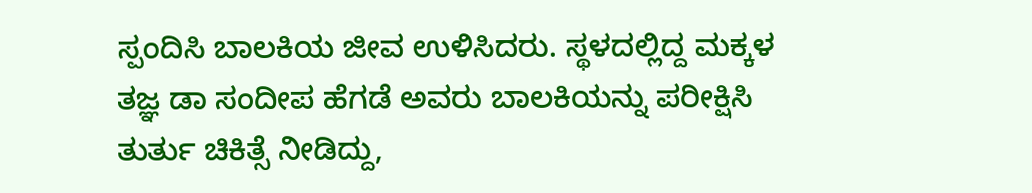ಸ್ಪಂದಿಸಿ ಬಾಲಕಿಯ ಜೀವ ಉಳಿಸಿದರು. ಸ್ಥಳದಲ್ಲಿದ್ದ ಮಕ್ಕಳ ತಜ್ಞ ಡಾ ಸಂದೀಪ ಹೆಗಡೆ ಅವರು ಬಾಲಕಿಯನ್ನು ಪರೀಕ್ಷಿಸಿ ತುರ್ತು ಚಿಕಿತ್ಸೆ ನೀಡಿದ್ದು,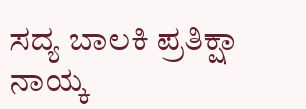ಸದ್ಯ ಬಾಲಕಿ ಪ್ರತಿಕ್ಷಾ ನಾಯ್ಕ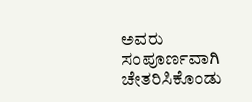ಅವರು ಸಂಪೂರ್ಣವಾಗಿ ಚೇತರಿಸಿಕೊಂಡು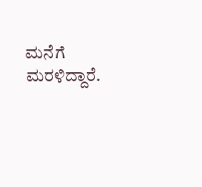ಮನೆಗೆ ಮರಳಿದ್ದಾರೆ.